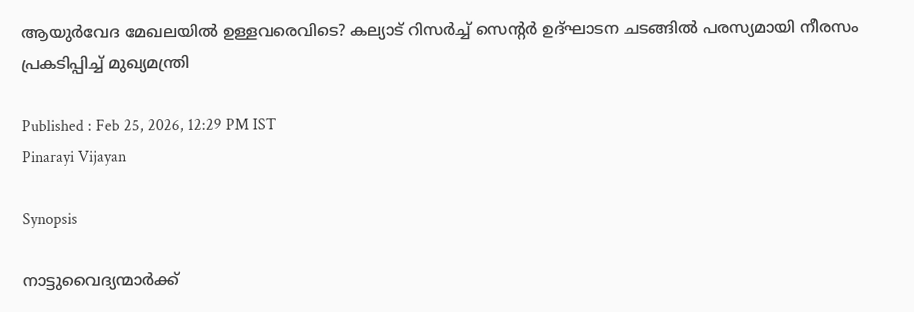ആയുർവേദ മേഖലയിൽ ഉള്ളവരെവിടെ? കല്യാട് റിസർച്ച് സെന്‍റർ ഉദ്ഘാടന ചടങ്ങിൽ പരസ്യമായി നീരസം പ്രകടിപ്പിച്ച് മുഖ്യമന്ത്രി

Published : Feb 25, 2026, 12:29 PM IST
Pinarayi Vijayan

Synopsis

നാട്ടുവൈദ്യന്മാർക്ക്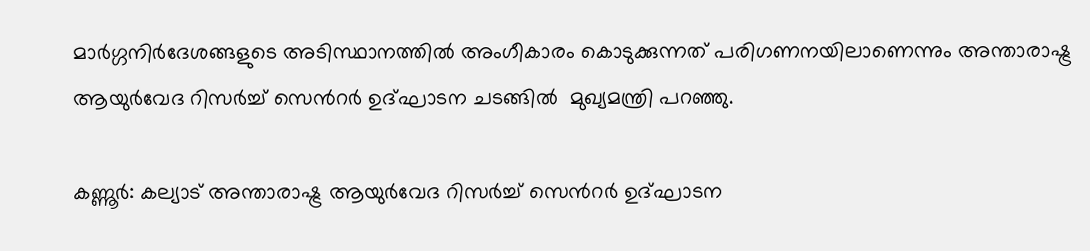മാർഗ്ഗനിർദേശങ്ങളുടെ അടിസ്ഥാനത്തിൽ അംഗീകാരം കൊടുക്കുന്നത് പരിഗണനയിലാണെന്നും അന്താരാഷ്ട്ര ആയുർവേദ റിസർച്ച് സെന്‍റർ ഉദ്ഘാടന ചടങ്ങിൽ  മുഖ്യമന്ത്രി പറഞ്ഞു.

കണ്ണൂർ: കല്യാട് അന്താരാഷ്ട്ര ആയുർവേദ റിസർച്ച് സെന്‍റർ ഉദ്ഘാടന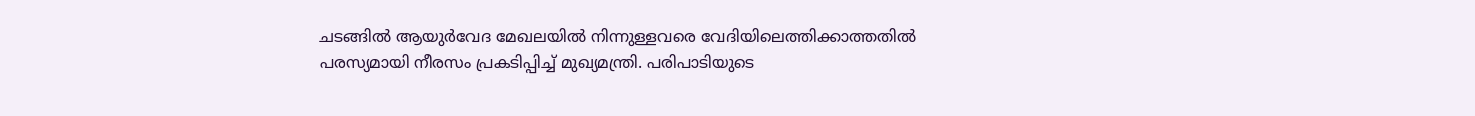ചടങ്ങിൽ ആയുർവേദ മേഖലയിൽ നിന്നുള്ളവരെ വേദിയിലെത്തിക്കാത്തതിൽ പരസ്യമായി നീരസം പ്രകടിപ്പിച്ച് മുഖ്യമന്ത്രി. പരിപാടിയുടെ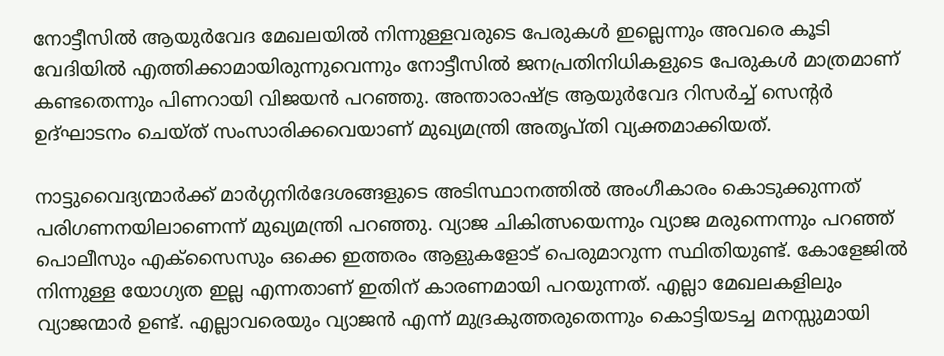നോട്ടീസിൽ ആയുർവേദ മേഖലയിൽ നിന്നുള്ളവരുടെ പേരുകൾ ഇല്ലെന്നും അവരെ കൂടി വേദിയിൽ എത്തിക്കാമായിരുന്നുവെന്നും നോട്ടീസിൽ ജനപ്രതിനിധികളുടെ പേരുകൾ മാത്രമാണ് കണ്ടതെന്നും പിണറായി വിജയൻ പറഞ്ഞു. അന്താരാഷ്ട്ര ആയുർവേദ റിസർച്ച് സെന്‍റർ ഉദ്ഘാടനം ചെയ്ത് സംസാരിക്കവെയാണ് മുഖ്യമന്ത്രി അതൃപ്തി വ്യക്തമാക്കിയത്.

നാട്ടുവൈദ്യന്മാർക്ക് മാർഗ്ഗനിർദേശങ്ങളുടെ അടിസ്ഥാനത്തിൽ അംഗീകാരം കൊടുക്കുന്നത് പരിഗണനയിലാണെന്ന് മുഖ്യമന്ത്രി പറഞ്ഞു. വ്യാജ ചികിത്സയെന്നും വ്യാജ മരുന്നെന്നും പറഞ്ഞ് പൊലീസും എക്സൈസും ഒക്കെ ഇത്തരം ആളുകളോട് പെരുമാറുന്ന സ്ഥിതിയുണ്ട്. കോളേജിൽ നിന്നുള്ള യോഗ്യത ഇല്ല എന്നതാണ് ഇതിന് കാരണമായി പറയുന്നത്. എല്ലാ മേഖലകളിലും വ്യാജന്മാർ ഉണ്ട്. എല്ലാവരെയും വ്യാജൻ എന്ന് മുദ്രകുത്തരുതെന്നും കൊട്ടിയടച്ച മനസ്സുമായി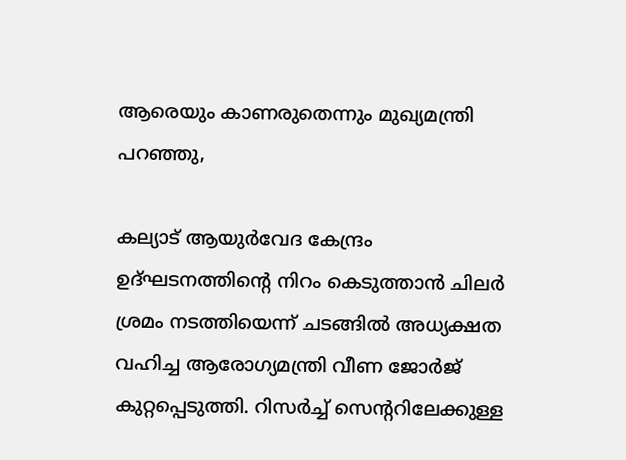ആരെയും കാണരുതെന്നും മുഖ്യമന്ത്രി പറഞ്ഞു,

കല്യാട് ആയുർവേദ കേന്ദ്രം ഉദ്ഘടനത്തിന്റെ നിറം കെടുത്താൻ ചിലർ ശ്രമം നടത്തിയെന്ന് ചടങ്ങിൽ അധ്യക്ഷത വഹിച്ച ആരോഗ്യമന്ത്രി വീണ ജോർജ് കുറ്റപ്പെടുത്തി. റിസർച്ച് സെന്‍ററിലേക്കുള്ള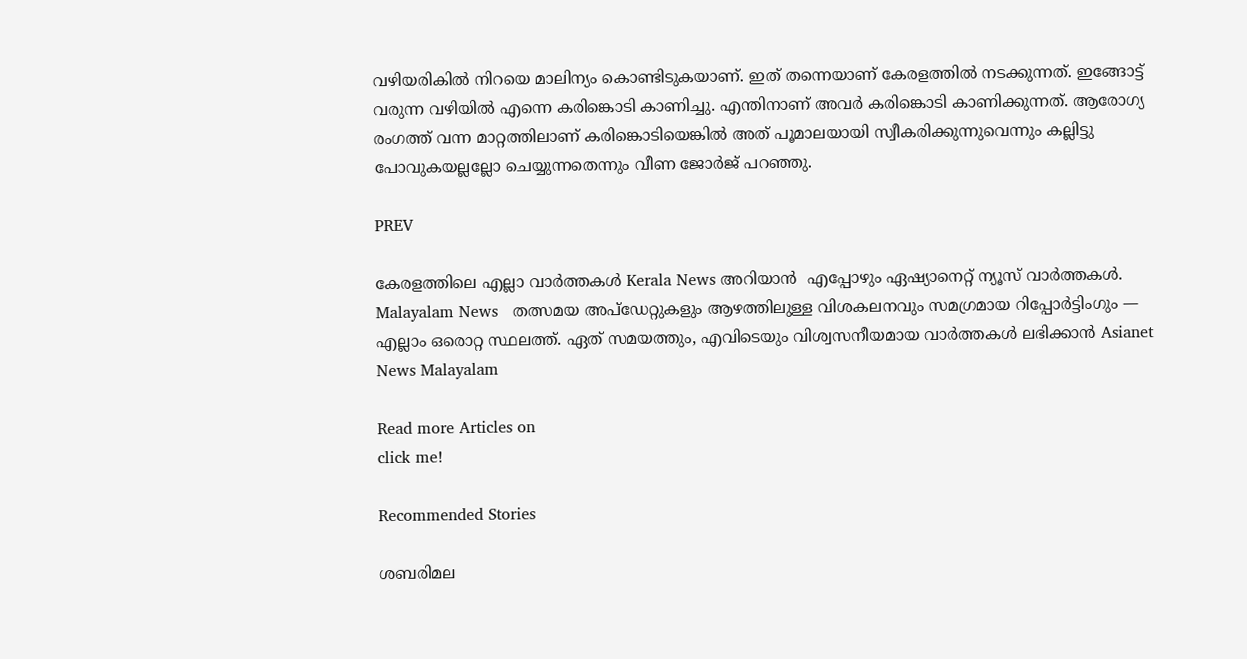വഴിയരികിൽ നിറയെ മാലിന്യം കൊണ്ടിടുകയാണ്. ഇത് തന്നെയാണ് കേരളത്തിൽ നടക്കുന്നത്. ഇങ്ങോട്ട് വരുന്ന വഴിയിൽ എന്നെ കരിങ്കൊടി കാണിച്ചു. എന്തിനാണ് അവർ കരിങ്കൊടി കാണിക്കുന്നത്. ആരോഗ്യ രംഗത്ത് വന്ന മാറ്റത്തിലാണ് കരിങ്കൊടിയെങ്കിൽ അത് പൂമാലയായി സ്വീകരിക്കുന്നുവെന്നും കല്ലിട്ടു പോവുകയല്ലല്ലോ ചെയ്യുന്നതെന്നും വീണ ജോർജ് പറഞ്ഞു.

PREV

കേരളത്തിലെ എല്ലാ വാർത്തകൾ Kerala News അറിയാൻ  എപ്പോഴും ഏഷ്യാനെറ്റ് ന്യൂസ് വാർത്തകൾ.  Malayalam News   തത്സമയ അപ്‌ഡേറ്റുകളും ആഴത്തിലുള്ള വിശകലനവും സമഗ്രമായ റിപ്പോർട്ടിംഗും — എല്ലാം ഒരൊറ്റ സ്ഥലത്ത്. ഏത് സമയത്തും, എവിടെയും വിശ്വസനീയമായ വാർത്തകൾ ലഭിക്കാൻ Asianet News Malayalam

Read more Articles on
click me!

Recommended Stories

ശബരിമല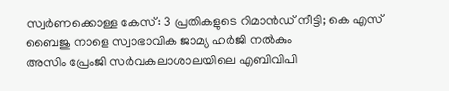സ്വർണക്കൊള്ള കേസ്: 3 പ്രതികളുടെ റിമാൻഡ് നീട്ടി; കെ എസ് ബൈജു നാളെ സ്വാഭാവിക ജാമ്യ ഹർജി നൽകും
അസിം പ്രേംജി സര്‍വകലാശാലയിലെ എബിവിപി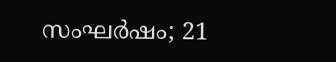സംഘര്‍ഷം; 21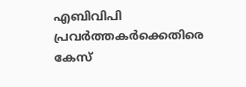എബിവിപി പ്രവര്‍ത്തകര്‍ക്കെതിരെ കേസ്